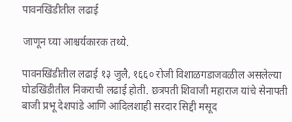पावनखिंडीतील लढाई

जाणून घ्या आश्चर्यकारक तथ्ये.

पावनखिंडीतील लढाई १३ जुलै, १६६० रोजी विशाळगडाजवळील असलेल्या घोडखिंडीतील निकराची लढाई होती. छत्रपती शिवाजी महाराज यांचे सेनापती बाजी प्रभू देशपांडे आणि आदिलशाही सरदार सिद्दी मसूद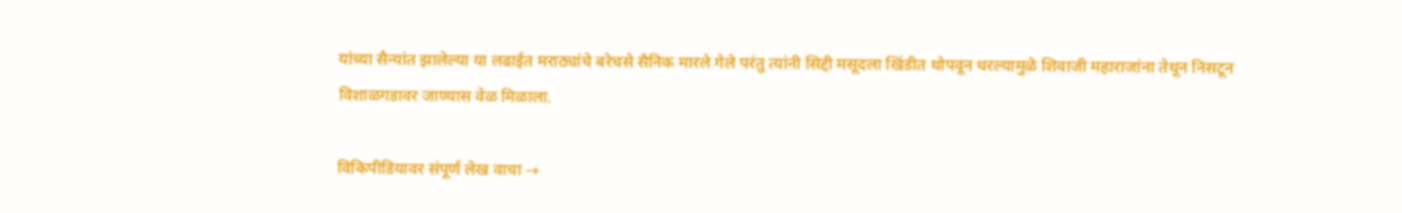यांच्या सैन्यांत झालेल्या या लढाईत मराठ्यांचे बरेचसे सैनिक मारले गेले परंतु त्यांनी सिद्दी मसूदला खिंडीत थोपवून धरल्यामुळे शिवाजी महाराजांना तेथून निसटून विशाळगडावर जाण्यास वेळ मिळाला.

विकिपीडियावर संपूर्ण लेख वाचा →